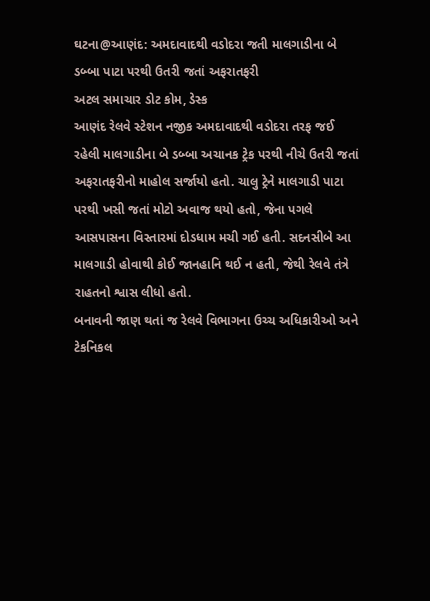ઘટના@આણંદ: અમદાવાદથી વડોદરા જતી માલગાડીના બે ડબ્બા પાટા પરથી ઉતરી જતાં અફરાતફરી
અટલ સમાચાર ડોટ કોમ, ડેસ્ક
આણંદ રેલવે સ્ટેશન નજીક અમદાવાદથી વડોદરા તરફ જઈ રહેલી માલગાડીના બે ડબ્બા અચાનક ટ્રેક પરથી નીચે ઉતરી જતાં અફરાતફરીનો માહોલ સર્જાયો હતો. ચાલુ ટ્રેને માલગાડી પાટા પરથી ખસી જતાં મોટો અવાજ થયો હતો, જેના પગલે આસપાસના વિસ્તારમાં દોડધામ મચી ગઈ હતી. સદનસીબે આ માલગાડી હોવાથી કોઈ જાનહાનિ થઈ ન હતી, જેથી રેલવે તંત્રે રાહતનો શ્વાસ લીધો હતો.
બનાવની જાણ થતાં જ રેલવે વિભાગના ઉચ્ચ અધિકારીઓ અને ટેકનિકલ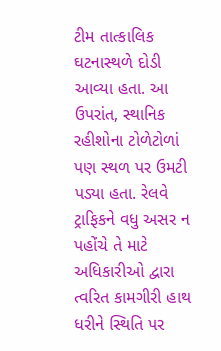ટીમ તાત્કાલિક ઘટનાસ્થળે દોડી આવ્યા હતા. આ ઉપરાંત, સ્થાનિક રહીશોના ટોળેટોળાં પણ સ્થળ પર ઉમટી પડ્યા હતા. રેલવે ટ્રાફિકને વધુ અસર ન પહોંચે તે માટે અધિકારીઓ દ્વારા ત્વરિત કામગીરી હાથ ધરીને સ્થિતિ પર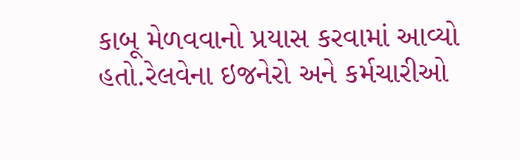કાબૂ મેળવવાનો પ્રયાસ કરવામાં આવ્યો હતો.રેલવેના ઇજનેરો અને કર્મચારીઓ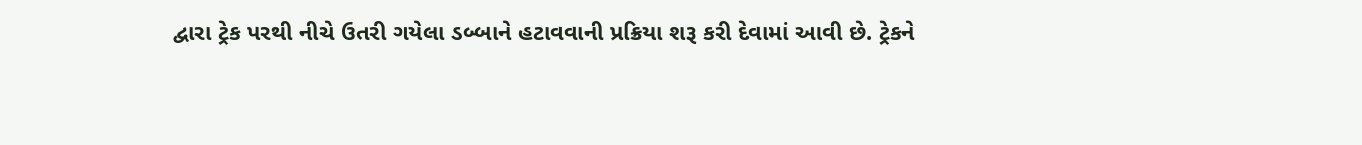દ્વારા ટ્રેક પરથી નીચે ઉતરી ગયેલા ડબ્બાને હટાવવાની પ્રક્રિયા શરૂ કરી દેવામાં આવી છે. ટ્રેકને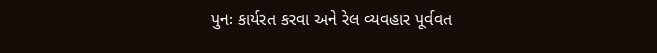પુનઃ કાર્યરત કરવા અને રેલ વ્યવહાર પૂર્વવત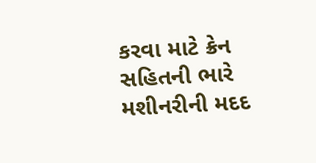કરવા માટે ક્રેન સહિતની ભારે મશીનરીની મદદ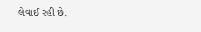લેવાઈ રહી છે.